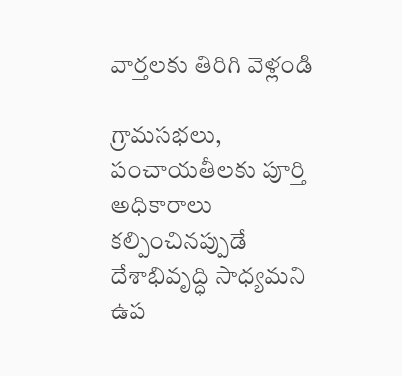వార్తలకు తిరిగి వెళ్లండి

గ్రామసభలు, పంచాయతీలకు పూర్తి అధికారాలు కల్పించినప్పుడే దేశాభివృద్ధి సాధ్యమని ఉప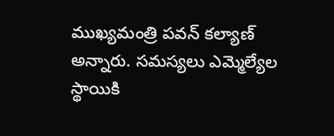ముఖ్యమంత్రి పవన్ కల్యాణ్ అన్నారు. సమస్యలు ఎమ్మెల్యేల స్థాయికి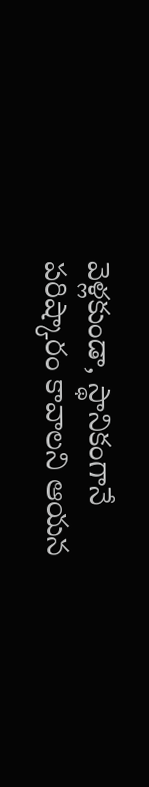వెళ్లకుండా, స్థానికంగానే పరిష్కారం కావాలని ఆయన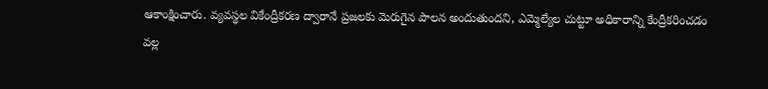ఆకాంక్షించారు. వ్యవస్థల వికేంద్రీకరణ ద్వారానే ప్రజలకు మెరుగైన పాలన అందుతుందని, ఎమ్మెల్యేల చుట్టూ అధికారాన్ని కేంద్రీకరించడం వల్ల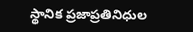స్థానిక ప్రజాప్రతినిధుల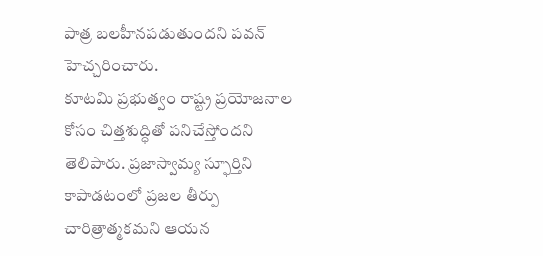పాత్ర బలహీనపడుతుందని పవన్ హెచ్చరించారు.
కూటమి ప్రభుత్వం రాష్ట్ర ప్రయోజనాల కోసం చిత్తశుద్ధితో పనిచేస్తోందని తెలిపారు. ప్రజాస్వామ్య స్ఫూర్తిని కాపాడటంలో ప్రజల తీర్పు చారిత్రాత్మకమని ఆయన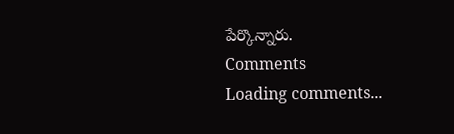పేర్కొన్నారు.
Comments
Loading comments...